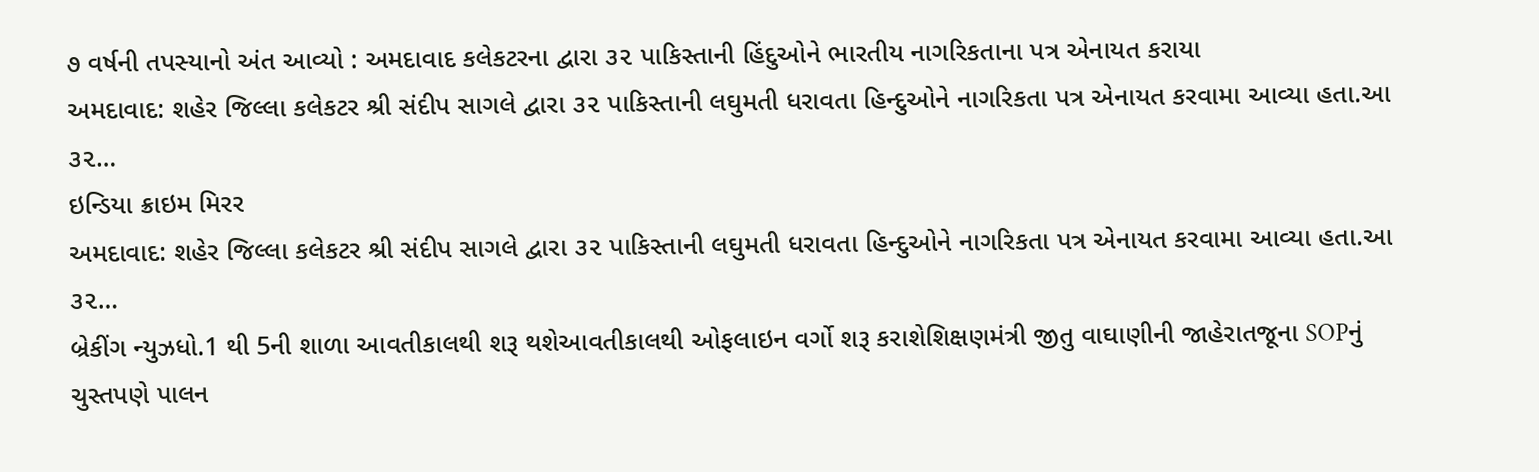૭ વર્ષની તપસ્યાનો અંત આવ્યો : અમદાવાદ કલેકટરના દ્વારા ૩૨ પાકિસ્તાની હિંદુઓને ભારતીય નાગરિકતાના પત્ર એનાયત કરાયા
અમદાવાદ: શહેર જિલ્લા કલેકટર શ્રી સંદીપ સાગલે દ્વારા ૩૨ પાકિસ્તાની લઘુમતી ધરાવતા હિન્દુઓને નાગરિકતા પત્ર એનાયત કરવામા આવ્યા હતા.આ ૩૨…
ઇન્ડિયા ક્રાઇમ મિરર
અમદાવાદ: શહેર જિલ્લા કલેકટર શ્રી સંદીપ સાગલે દ્વારા ૩૨ પાકિસ્તાની લઘુમતી ધરાવતા હિન્દુઓને નાગરિકતા પત્ર એનાયત કરવામા આવ્યા હતા.આ ૩૨…
બ્રેકીંગ ન્યુઝધો.1 થી 5ની શાળા આવતીકાલથી શરૂ થશેઆવતીકાલથી ઓફલાઇન વર્ગો શરૂ કરાશેશિક્ષણમંત્રી જીતુ વાઘાણીની જાહેરાતજૂના SOPનું ચુસ્તપણે પાલન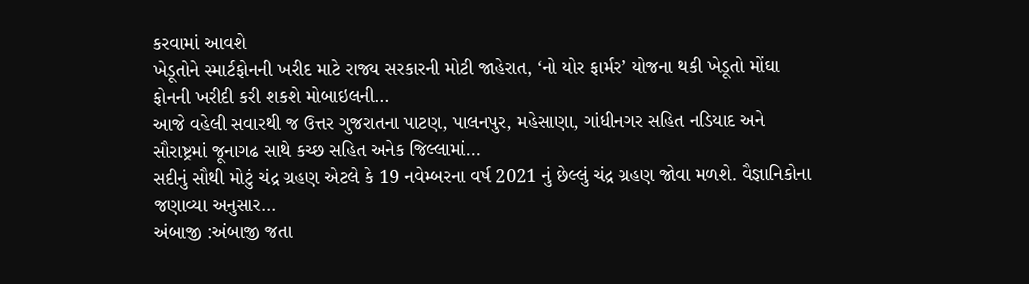કરવામાં આવશે
ખેડૂતોને સ્માર્ટફોનની ખરીદ માટે રાજ્ય સરકારની મોટી જાહેરાત, ‘નો યોર ફાર્મર’ યોજના થકી ખેડૂતો મોંઘા ફોનની ખરીદી કરી શકશે મોબાઇલની…
આજે વહેલી સવારથી જ ઉત્તર ગુજરાતના પાટણ, પાલનપુર, મહેસાણા, ગાંધીનગર સહિત નડિયાદ અને સૌરાષ્ટ્રમાં જૂનાગઢ સાથે કચ્છ સહિત અનેક જિલ્લામાં…
સદીનું સૌથી મોટું ચંદ્ર ગ્રહણ એટલે કે 19 નવેમ્બરના વર્ષ 2021 નું છેલ્લું ચંદ્ર ગ્રહણ જોવા મળશે. વૈજ્ઞાનિકોના જણાવ્યા અનુસાર…
અંબાજી :અંબાજી જતા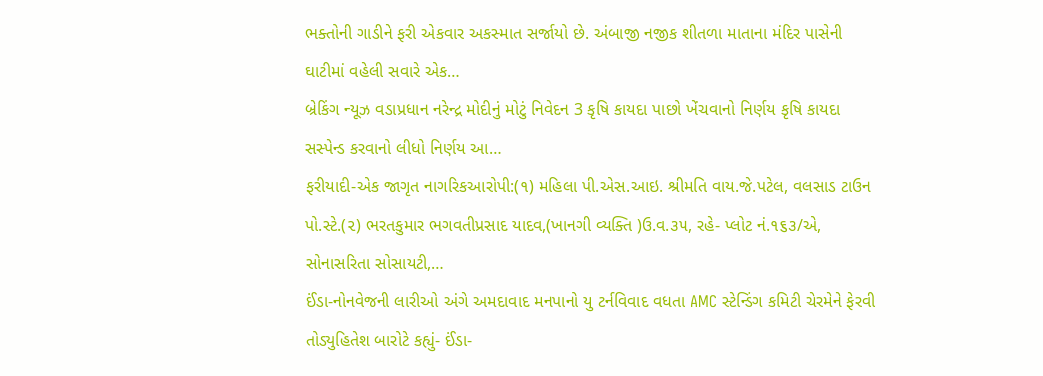ભક્તોની ગાડીને ફરી એકવાર અકસ્માત સર્જાયો છે. અંબાજી નજીક શીતળા માતાના મંદિર પાસેની ઘાટીમાં વહેલી સવારે એક…
બ્રેકિંગ ન્યૂઝ વડાપ્રધાન નરેન્દ્ર મોદીનું મોટું નિવેદન 3 કૃષિ કાયદા પાછો ખેંચવાનો નિર્ણય કૃષિ કાયદા સસ્પેન્ડ કરવાનો લીધો નિર્ણય આ…
ફરીયાદી-એક જાગૃત નાગરિકઆરોપી:(૧) મહિલા પી.એસ.આઇ. શ્રીમતિ વાય.જે.પટેલ, વલસાડ ટાઉન પો.સ્ટે.(૨) ભરતકુમાર ભગવતીપ્રસાદ યાદવ,(ખાનગી વ્યક્તિ )ઉ.વ.૩૫, રહે- પ્લોટ નં.૧૬૩/એ, સોનાસરિતા સોસાયટી,…
ઈંડા-નોનવેજની લારીઓ અંગે અમદાવાદ મનપાનો યુ ટર્નવિવાદ વધતા AMC સ્ટેન્ડિંગ કમિટી ચેરમેને ફેરવી તોડ્યુહિતેશ બારોટે કહ્યું- ઈંડા-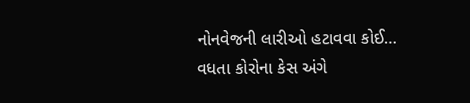નોનવેજની લારીઓ હટાવવા કોઈ…
વધતા કોરોના કેસ અંગે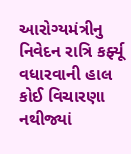આરોગ્યમંત્રીનુ નિવેદન રાત્રિ કર્ફ્યૂ વધારવાની હાલ કોઈ વિચારણા નથીજ્યાં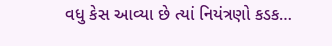વધુ કેસ આવ્યા છે ત્યાં નિયંત્રણો કડક…